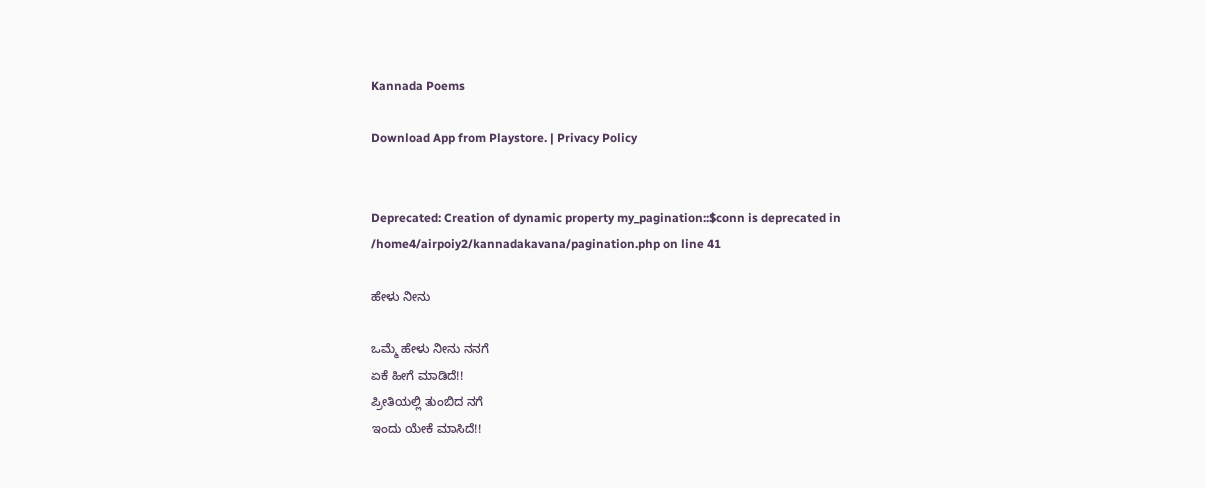Kannada Poems

Download App from Playstore. | Privacy Policy


Deprecated: Creation of dynamic property my_pagination::$conn is deprecated in /home4/airpoiy2/kannadakavana/pagination.php on line 41

ಹೇಳು ನೀನು

ಒಮ್ಮೆ ಹೇಳು ನೀನು ನನಗೆ
ಏಕೆ ಹೀಗೆ ಮಾಡಿದೆ!!
ಪ್ರೀತಿಯಲ್ಲಿ ತುಂಬಿದ ನಗೆ
ಇಂದು ಯೇಕೆ ಮಾಸಿದೆ!!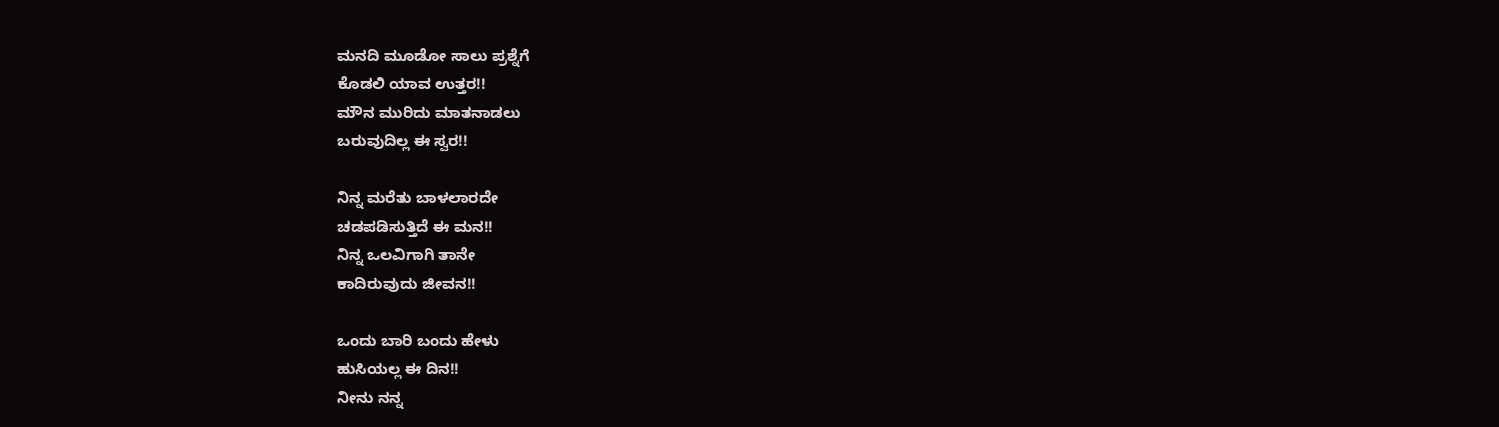ಮನದಿ ಮೂಡೋ ಸಾಲು ಪ್ರಶ್ನೆಗೆ
ಕೊಡಲಿ ಯಾವ ಉತ್ತರ!!
ಮೌನ ಮುರಿದು ಮಾತನಾಡಲು
ಬರುವುದಿಲ್ಲ‌ ಈ ಸ್ವರ!!

ನಿನ್ನ ಮರೆತು ಬಾಳಲಾರದೇ
ಚಡಪಡಿಸುತ್ತಿದೆ ಈ ಮನ!!
ನಿನ್ನ ಒಲವಿಗಾಗಿ ತಾನೇ
ಕಾದಿರುವುದು ಜೀವನ!!

ಒಂದು ಬಾರಿ ಬಂದು ಹೇಳು
ಹುಸಿಯಲ್ಲ ಈ ದಿನ!!
ನೀನು ನನ್ನ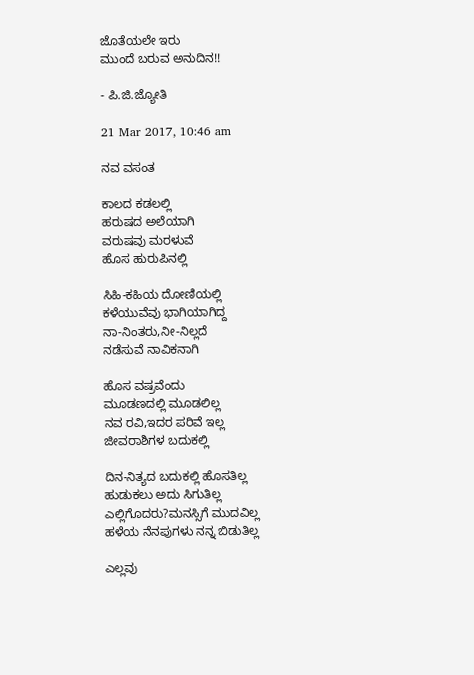ಜೊತೆಯಲೇ ಇರು
ಮುಂದೆ ಬರುವ ಅನುದಿನ!!

- ಪಿ.ಜಿ.ಜ್ಯೋತಿ

21 Mar 2017, 10:46 am

ನವ ವಸಂತ

ಕಾಲದ ಕಡಲಲ್ಲಿ
ಹರುಷದ ಅಲೆಯಾಗಿ
ವರುಷವು ಮರಳುವೆ
ಹೊಸ ಹುರುಪಿನಲ್ಲಿ

ಸಿಹಿ-ಕಹಿಯ ದೋಣಿಯಲ್ಲಿ
ಕಳೆಯುವೆವು ಭಾಗಿಯಾಗಿದ್ದ
ನಾ-ನಿಂತರು,ನೀ-ನಿಲ್ಲದೆ
ನಡೆಸುವೆ ನಾವಿಕನಾಗಿ

ಹೊಸ ವಷ್ರವೆಂದು
ಮೂಡಣದಲ್ಲಿ ಮೂಡಲಿಲ್ಲ
ನವ ರವಿ,ಇದರ ಪರಿವೆ ಇಲ್ಲ
ಜೀವರಾಶಿಗಳ ಬದುಕಲ್ಲಿ

ದಿನ-ನಿತ್ಯದ ಬದುಕಲ್ಲಿ ಹೊಸತಿಲ್ಲ
ಹುಡುಕಲು ಅದು ಸಿಗುತಿಲ್ಲ
ಎಲ್ಲಿಗೊದರು?ಮನಸ್ಸಿಗೆ ಮುದವಿಲ್ಲ
ಹಳೆಯ ನೆನಪುಗಳು ನನ್ನ ಬಿಡುತಿಲ್ಲ

ಎಲ್ಲವು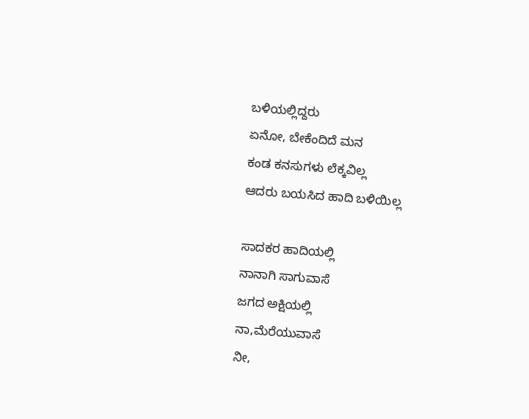ಬಳಿಯಲ್ಲಿದ್ದರು
ಏನೋ, ಬೇಕೆಂದಿದೆ ಮನ
ಕಂಡ ಕನಸುಗಳು ಲೆಕ್ಕವಿಲ್ಲ
ಆದರು ಬಯಸಿದ ಹಾದಿ ಬಳಿಯಿಲ್ಲ

ಸಾದಕರ ಹಾದಿಯಲ್ಲಿ
ನಾನಾಗಿ ಸಾಗುವಾಸೆ
ಜಗದ ಅಕ್ಷಿಯಲ್ಲಿ
ನಾ,ಮೆರೆಯುವಾಸೆ
ನೀ,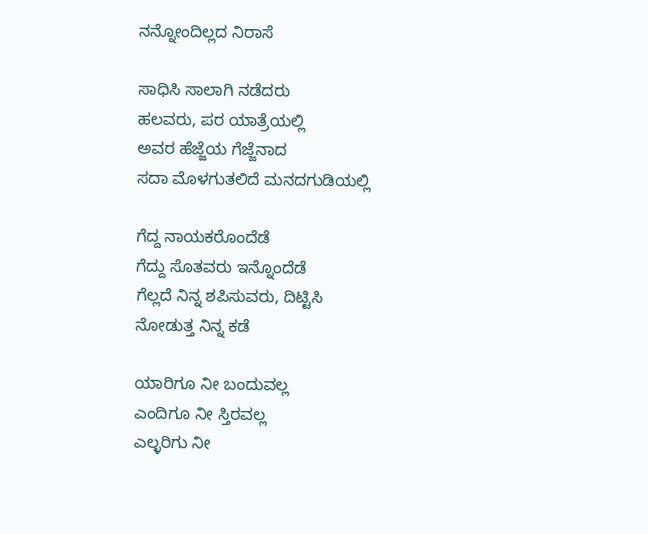ನನ್ನೋಂದಿಲ್ಲದ ನಿರಾಸೆ

ಸಾಧಿಸಿ ಸಾಲಾಗಿ ನಡೆದರು
ಹಲವರು, ಪರ ಯಾತ್ರೆಯಲ್ಲಿ
ಅವರ ಹೆಜ್ಜೆಯ ಗೆಜ್ಜೆನಾದ
ಸದಾ ಮೊಳಗುತಲಿದೆ ಮನದಗುಡಿಯಲ್ಲಿ

ಗೆದ್ದ ನಾಯಕರೊಂದೆಡೆ
ಗೆದ್ದು ಸೊತವರು ಇನ್ನೊಂದೆಡೆ
ಗೆಲ್ಲದೆ ನಿನ್ನ ಶಪಿಸುವರು, ದಿಟ್ಟಿಸಿ
ನೋಡುತ್ತ ನಿನ್ನ ಕಡೆ

ಯಾರಿಗೂ ನೀ ಬಂದುವಲ್ಲ
ಎಂದಿಗೂ ನೀ ಸ್ತಿರವಲ್ಲ
ಎಲ್ಳರಿಗು ನೀ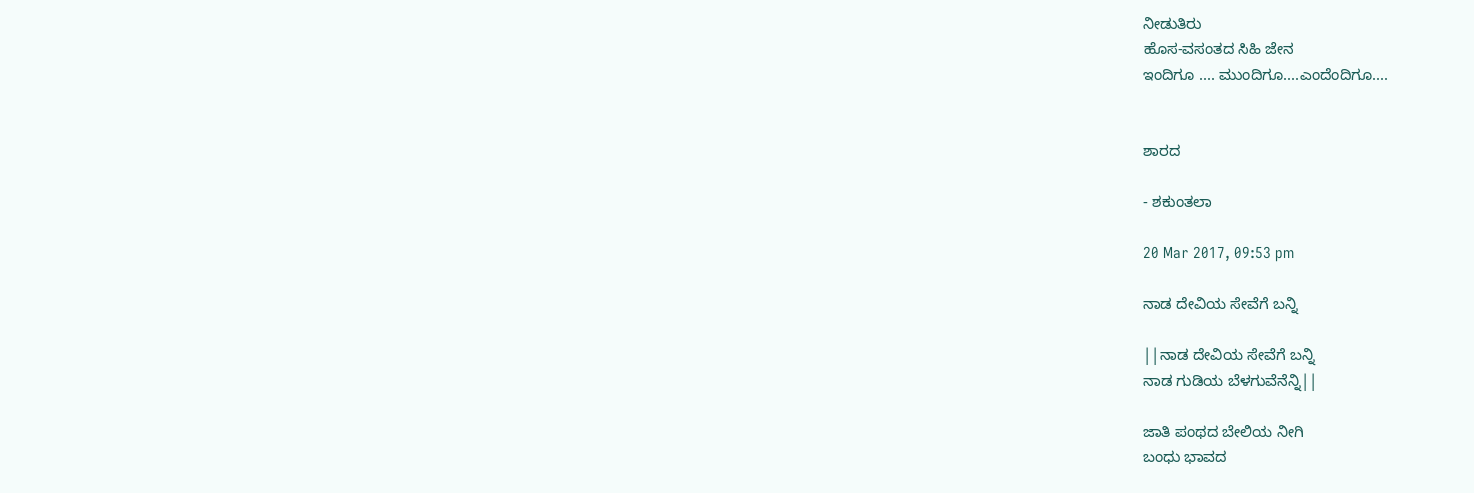ನೀಡುತಿರು
ಹೊಸ-ವಸಂತದ ಸಿಹಿ ಜೇನ
ಇಂದಿಗೂ .... ಮುಂದಿಗೂ....ಎಂದೆಂದಿಗೂ....


ಶಾರದ

- ಶಕುಂತಲಾ

20 Mar 2017, 09:53 pm

ನಾಡ ದೇವಿಯ ಸೇವೆಗೆ ಬನ್ನಿ

||ನಾಡ ದೇವಿಯ ಸೇವೆಗೆ ಬನ್ನಿ
ನಾಡ ಗುಡಿಯ ಬೆಳಗುವೆನೆನ್ನಿ||

ಜಾತಿ ಪಂಥದ ಬೇಲಿಯ ನೀಗಿ
ಬಂಧು ಭಾವದ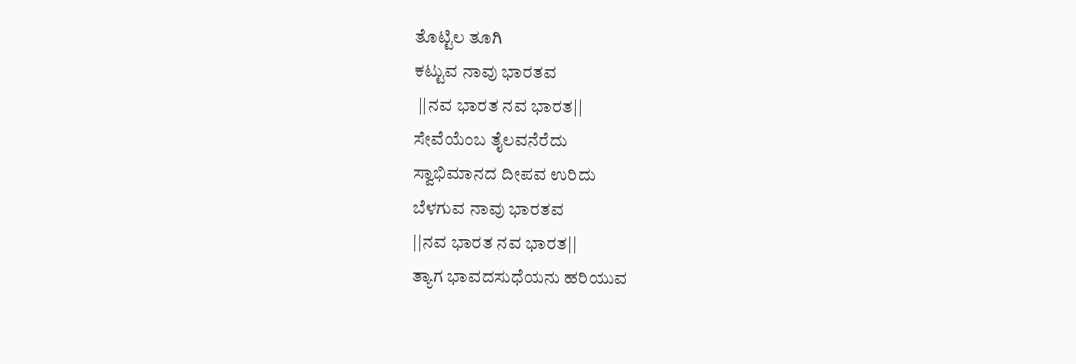ತೊಟ್ಟಿಲ ತೂಗಿ
ಕಟ್ಟುವ ನಾವು ಭಾರತವ
 ||ನವ ಭಾರತ ನವ ಭಾರತ||
ಸೇವೆಯೆಂಬ ತೈಲವನೆರೆದು
ಸ್ವಾಭಿಮಾನದ ದೀಪವ ಉರಿದು
ಬೆಳಗುವ ನಾವು ಭಾರತವ
||ನವ ಭಾರತ ನವ ಭಾರತ||
ತ್ಯಾಗ ಭಾವದಸುಧೆಯನು ಹರಿಯುವ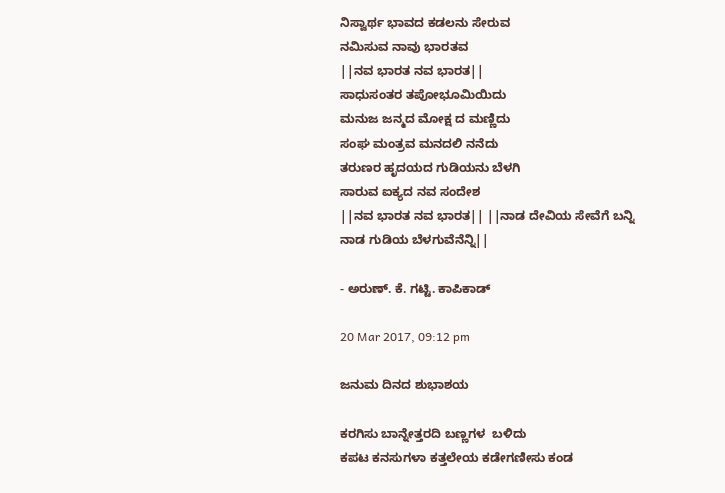ನಿಸ್ವಾರ್ಥ ಭಾವದ ಕಡಲನು ಸೇರುವ
ನಮಿಸುವ ನಾವು ಭಾರತವ
||ನವ ಭಾರತ ನವ ಭಾರತ||
ಸಾಧುಸಂತರ ತಪೋಭೂಮಿಯಿದು
ಮನುಜ ಜನ್ಮದ ಮೋಕ್ಷ ದ ಮಣ್ಣಿದು
ಸಂಘ ಮಂತ್ರವ ಮನದಲಿ ನನೆದು
ತರುಣರ ಹೃದಯದ ಗುಡಿಯನು ಬೆಳಗಿ
ಸಾರುವ ಐಕ್ಯದ ನವ ಸಂದೇಶ
||ನವ ಭಾರತ ನವ ಭಾರತ|| ||ನಾಡ ದೇವಿಯ ಸೇವೆಗೆ ಬನ್ನಿ
ನಾಡ ಗುಡಿಯ ಬೆಳಗುವೆನೆನ್ನಿ||

- ಅರುಣ್. ಕೆ. ಗಟ್ಟಿ. ಕಾಪಿಕಾಡ್

20 Mar 2017, 09:12 pm

ಜನುಮ ದಿನದ ಶುಭಾಶಯ

ಕರಗಿಸು ಬಾನ್ನೇತ್ತರದಿ ಬಣ್ಣಗಳ  ಬಳಿದು
ಕಪಟ ಕನಸುಗಳಾ ಕತ್ತಲೇಯ ಕಡೇಗಣೀಸು ಕಂಡ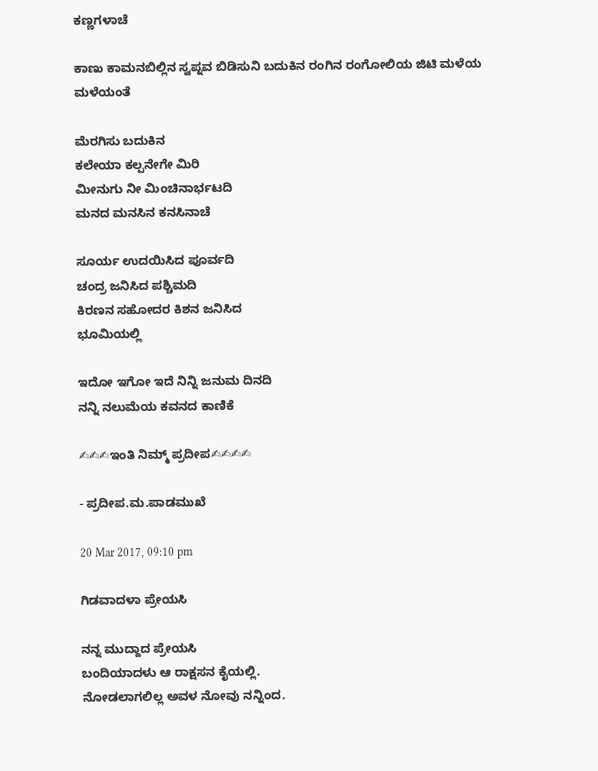ಕಣ್ಣಗಳಾಚೆ

ಕಾಣು ಕಾಮನಬಿಲ್ಲಿನ ಸ್ವಪ್ನವ ಬಿಡಿಸುನಿ ಬದುಕಿನ ರಂಗಿನ ರಂಗೋಲಿಯ ಜಿಟಿ ಮಳೆಯ ಮಳೆಯಂತೆ

ಮೆರಗಿಸು ಬದುಕಿನ
ಕಲೇಯಾ ಕಲ್ಪನೇಗೇ ಮಿರಿ
ಮೀನುಗು ನೀ ಮಿಂಚಿನಾರ್ಭಟದಿ
ಮನದ ಮನಸಿನ ಕನಸಿನಾಚೆ

ಸೂರ್ಯ ಉದಯಿಸಿದ ಪೂರ್ವದಿ
ಚಂದ್ರ ಜನಿಸಿದ ಪಶ್ಚಿಮದಿ
ಕಿರಣನ ಸಹೋದರ ಕಿಶನ ಜನಿಸಿದ
ಭೂಮಿಯಲ್ಲಿ

ಇದೋ ಇಗೋ ಇದೆ ನಿನ್ನಿ ಜನುಮ ದಿನದಿ
ನನ್ನಿ ನಲುಮೆಯ ಕವನದ ಕಾಣಿಕೆ

✍✍✍ಇಂತಿ ನಿಮ್ಮ್ ಪ್ರದೀಪ✍✍✍✍

- ಪ್ರದೀಪ.ಮ.ಪಾಡಮುಖೆ

20 Mar 2017, 09:10 pm

ಗಿಡವಾದಳಾ ಪ್ರೇಯಸಿ

ನನ್ನ ಮುದ್ದಾದ ಪ್ರೇಯಸಿ
ಬಂದಿಯಾದಳು ಆ ರಾಕ್ಷಸನ ಕೈಯಲ್ಲಿ.
ನೋಡಲಾಗಲಿಲ್ಲ ಅವಳ ನೋವು ನನ್ನಿಂದ.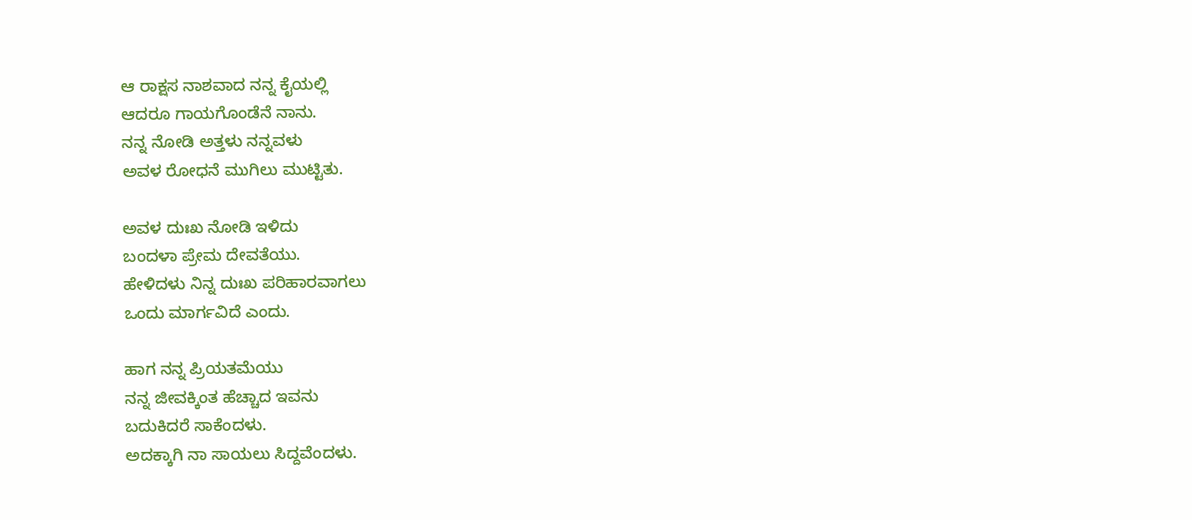ಆ ರಾಕ್ಷಸ ನಾಶವಾದ ನನ್ನ ಕೈಯಲ್ಲಿ
ಆದರೂ ಗಾಯಗೊಂಡೆನೆ ನಾನು.
ನನ್ನ ನೋಡಿ ಅತ್ತಳು ನನ್ನವಳು
ಅವಳ ರೋಧನೆ ಮುಗಿಲು ಮುಟ್ಟಿತು.

ಅವಳ ದುಃಖ ನೋಡಿ ಇಳಿದು
ಬಂದಳಾ ಪ್ರೇಮ ದೇವತೆಯು.
ಹೇಳಿದಳು ನಿನ್ನ ದುಃಖ ಪರಿಹಾರವಾಗಲು
ಒಂದು ಮಾರ್ಗವಿದೆ ಎಂದು.

ಹಾಗ ನನ್ನ ಪ್ರಿಯತಮೆಯು
ನನ್ನ ಜೀವಕ್ಕಿಂತ ಹೆಚ್ಚಾದ ಇವನು
ಬದುಕಿದರೆ ಸಾಕೆಂದಳು.
ಅದಕ್ಕಾಗಿ ನಾ ಸಾಯಲು ಸಿದ್ದವೆಂದಳು.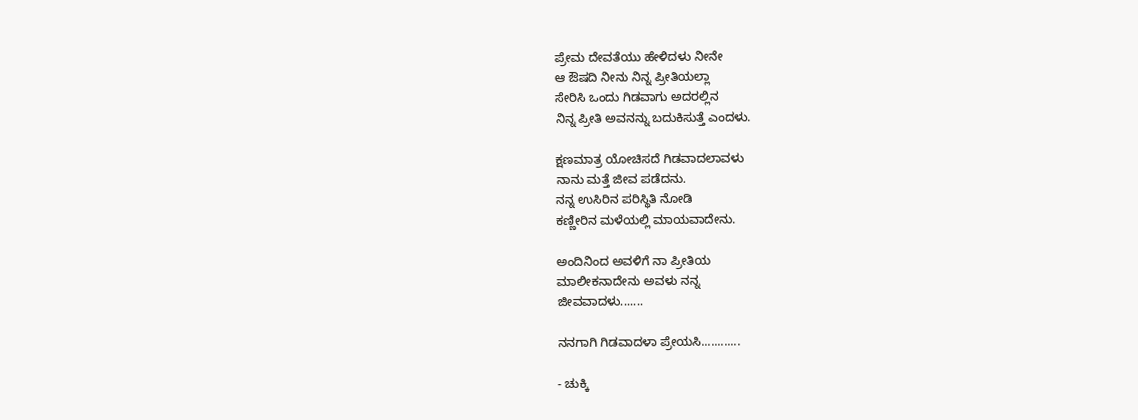ಪ್ರೇಮ ದೇವತೆಯು ಹೇಳಿದಳು ನೀನೇ
ಆ ಔಷದಿ ನೀನು ನಿನ್ನ ಪ್ರೀತಿಯಲ್ಲಾ
ಸೇರಿಸಿ ಒಂದು ಗಿಡವಾಗು ಅದರಲ್ಲಿನ
ನಿನ್ನ ಪ್ರೀತಿ ಅವನನ್ನು ಬದುಕಿಸುತ್ತೆ ಎಂದಳು.

ಕ್ಷಣಮಾತ್ರ ಯೋಚಿಸದೆ ಗಿಡವಾದಲಾವಳು
ನಾನು ಮತ್ತೆ ಜೀವ ಪಡೆದನು.
ನನ್ನ ಉಸಿರಿನ ಪರಿಸ್ಥಿತಿ ನೋಡಿ
ಕಣ್ಣೀರಿನ ಮಳೆಯಲ್ಲಿ ಮಾಯವಾದೇನು.

ಅಂದಿನಿಂದ ಅವಳಿಗೆ ನಾ ಪ್ರೀತಿಯ
ಮಾಲೀಕನಾದೇನು ಅವಳು ನನ್ನ
ಜೀವವಾದಳು.......

ನನಗಾಗಿ ಗಿಡವಾದಳಾ ಪ್ರೇಯಸಿ............

- ಚುಕ್ಕಿ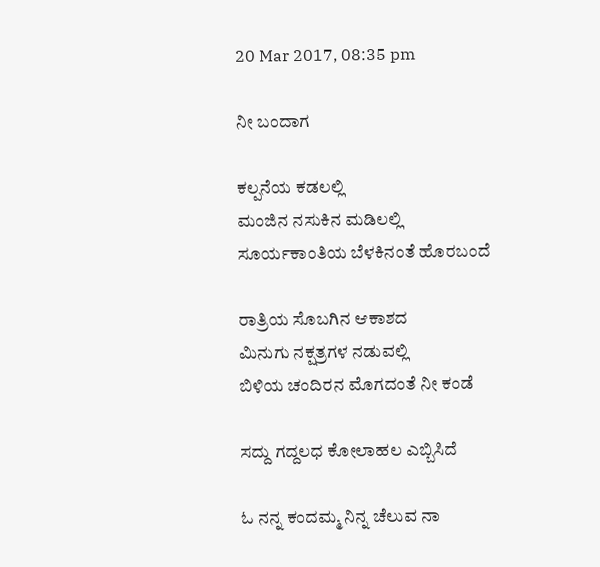20 Mar 2017, 08:35 pm

ನೀ ಬಂದಾಗ

ಕಲ್ಪನೆಯ ಕಡಲಲ್ಲಿ
ಮಂಜಿನ ನಸುಕಿನ ಮಡಿಲಲ್ಲಿ
ಸೂರ್ಯಕಾಂತಿಯ ಬೆಳಕಿನಂತೆ ಹೊರಬಂದೆ

ರಾತ್ರಿಯ ಸೊಬಗಿನ ಆಕಾಶದ
ಮಿನುಗು ನಕ್ಷತ್ರಗಳ ನಡುವಲ್ಲಿ
ಬಿಳಿಯ ಚಂದಿರನ ಮೊಗದಂತೆ ನೀ ಕಂಡೆ

ಸದ್ದು ಗದ್ದಲಧ ಕೋಲಾಹಲ ಎಬ್ಬಿಸಿದೆ

ಓ ನನ್ನ ಕಂದಮ್ಮ ನಿನ್ನ ಚೆಲುವ ನಾ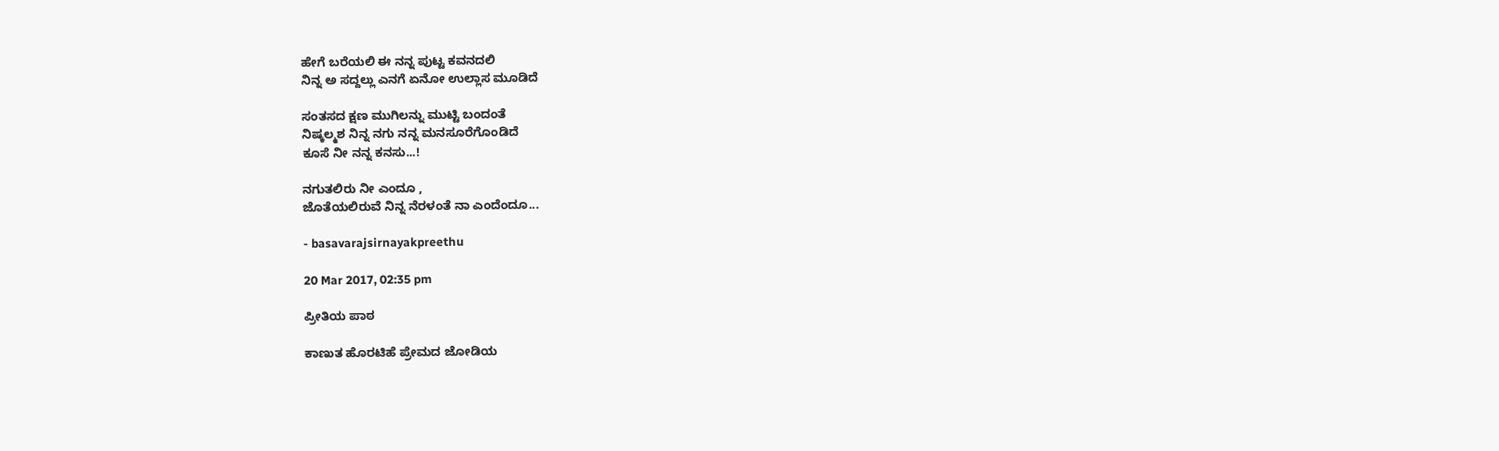ಹೇಗೆ ಬರೆಯಲಿ ಈ ನನ್ನ ಪುಟ್ಟ ಕವನದಲಿ
ನಿನ್ನ ಅ ಸದ್ದಲ್ಲು ಎನಗೆ ಏನೋ ಉಲ್ಲಾಸ ಮೂಡಿದೆ

ಸಂತಸದ ಕ್ಷಣ ಮುಗಿಲನ್ನು ಮುಟ್ಟಿ ಬಂದಂತೆ
ನಿಷ್ಕಲ್ಮಶ ನಿನ್ನ ನಗು ನನ್ನ ಮನಸೂರೆಗೊಂಡಿದೆ
ಕೂಸೆ ನೀ ನನ್ನ ಕನಸು...!

ನಗುತಲಿರು ನೀ ಎಂದೂ ,
ಜೊತೆಯಲಿರುವೆ ನಿನ್ನ ನೆರಳಂತೆ ನಾ ಎಂದೆಂದೂ...

- basavarajsirnayakpreethu

20 Mar 2017, 02:35 pm

ಪ್ರೀತಿಯ ಪಾಠ

ಕಾಣುತ ಹೊರಟಿಹೆ ಪ್ರೇಮದ ಜೋಡಿಯ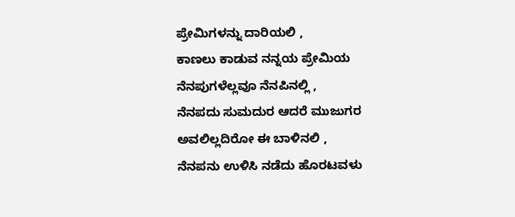ಪ್ರೇಮಿಗಳನ್ನು ದಾರಿಯಲಿ ,
ಕಾಣಲು ಕಾಡುವ ನನ್ನಯ ಪ್ರೇಮಿಯ ನೆನಪುಗಳೆಲ್ಲವೂ ನೆನಪಿನಲ್ಲಿ ,
ನೆನಪದು ಸುಮದುರ ಆದರೆ ಮುಜುಗರ ಅವಲಿಲ್ಲದಿರೋ ಈ ಬಾಳಿನಲಿ ,
ನೆನಪನು ಉಳಿಸಿ ನಡೆದು ಹೊರಟವಳು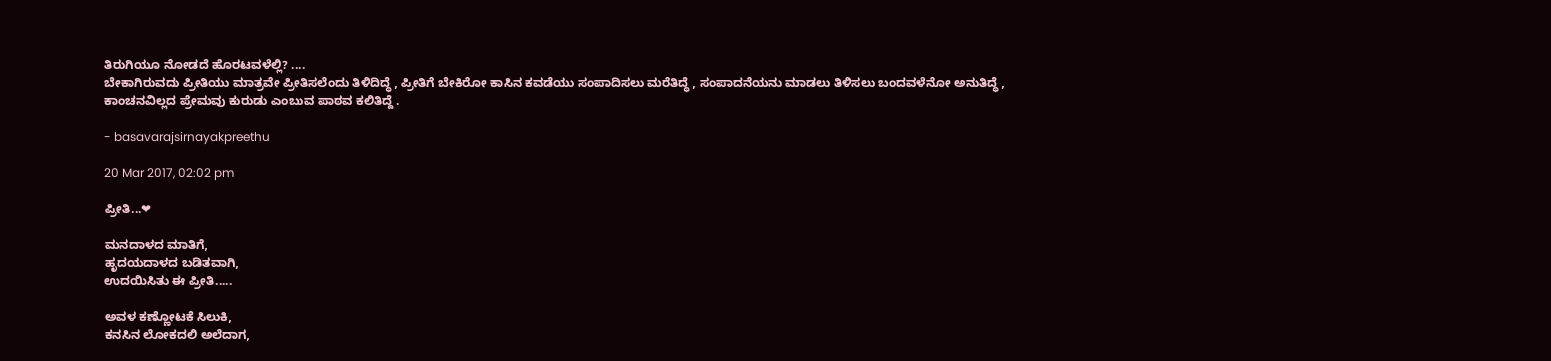ತಿರುಗಿಯೂ ನೋಡದೆ ಹೊರಟವಳೆಲ್ಲಿ? ....
ಬೇಕಾಗಿರುವದು ಪ್ರೀತಿಯು ಮಾತ್ರವೇ ಪ್ರೀತಿಸಲೆಂದು ತಿಳಿದಿದ್ಧೆ , ಪ್ರೀತಿಗೆ ಬೇಕಿರೋ ಕಾಸಿನ ಕವಡೆಯು ಸಂಪಾದಿಸಲು ಮರೆತಿದ್ಧೆ , ಸಂಪಾದನೆಯನು ಮಾಡಲು ತಿಳಿಸಲು ಬಂದವಳೆನೋ ಅನುತಿದ್ಧೆ ,
ಕಾಂಚನವಿಲ್ಲದ ಪ್ರೇಮವು ಕುರುಡು ಎಂಬುವ ಪಾಠವ ಕಲಿತಿದ್ದೆ .

- basavarajsirnayakpreethu

20 Mar 2017, 02:02 pm

ಪ್ರೀತಿ...❤

ಮನದಾಳದ ಮಾತಿಗೆ,
ಹೃದಯದಾಳದ ಬಡಿತವಾಗಿ,
ಉದಯಿಸಿತು ಈ ಪ್ರೀತಿ.....

ಅವಳ ಕಣ್ಣೋಟಕೆ ಸಿಲುಕಿ,
ಕನಸಿನ ಲೋಕದಲಿ ಅಲೆದಾಗ,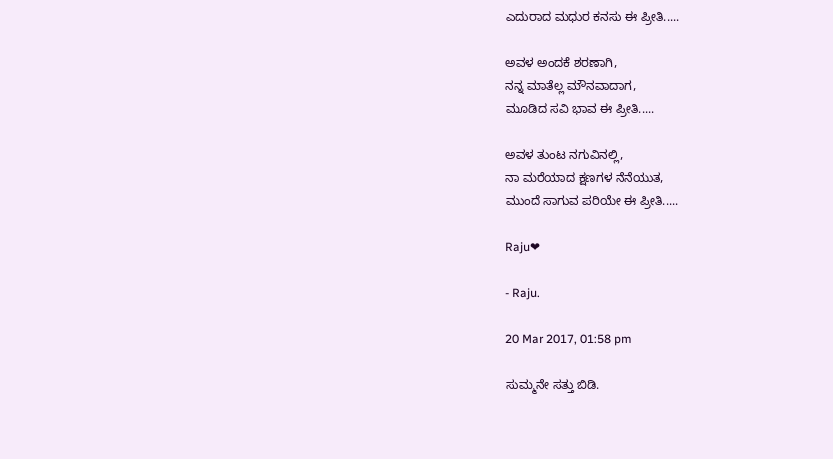ಎದುರಾದ ಮಧುರ ಕನಸು ಈ ಪ್ರೀತಿ.....

ಅವಳ ಅಂದಕೆ ಶರಣಾಗಿ,
ನನ್ನ ಮಾತೆಲ್ಲ ಮೌನವಾದಾಗ,
ಮೂಡಿದ ಸವಿ ಭಾವ ಈ ಪ್ರೀತಿ.....

ಅವಳ ತುಂಟ ನಗುವಿನಲ್ಲಿ,
ನಾ ಮರೆಯಾದ ಕ್ಷಣಗಳ ನೆನೆಯುತ,
ಮುಂದೆ ಸಾಗುವ ಪರಿಯೇ ಈ ಪ್ರೀತಿ.....

Raju❤

- Raju.

20 Mar 2017, 01:58 pm

ಸುಮ್ಮನೇ ಸತ್ತು ಬಿಡಿ.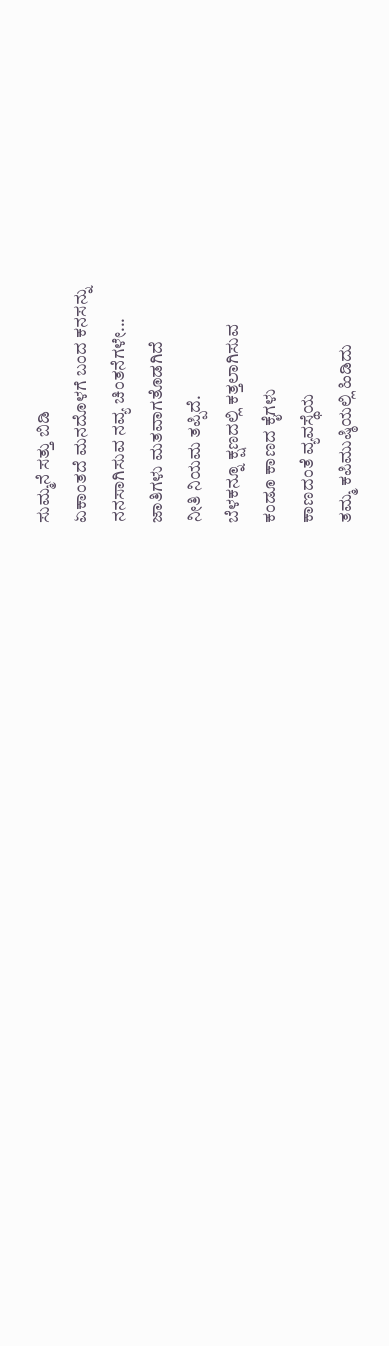ಸುಮ್ಮನೆ ಸತ್ತು ಬಿಡಿ
ಏಕಾಂತದೆ ಮನದೊಳಗೆ ಬಂದ ಕನಸನ್ನು
ನನಸಾಗಿಸುವ ನವ್ಯ ಚಿಂತನೆಗಳೇ...
ಜಾತಿಗಳು ಮತವಾಗತೊಡಗಿದೆ
ನೀತಿ ನಿಯಮ ತಪ್ಪಿದೆ.
ಬೆಳಕನ್ನೂ ಕ್ಷಣದಲ್ಲಿ ಕತ್ತಲಾಗಿಸುವ
ಕಂಡೂ ಕಾಣದ ಕೈಗಳು
ಕಾಣದಂತೆ ವ್ಯವಸ್ಥೆಯ
ತಮ್ಮ ಕಪಿಮುಷ್ಠಿಯಲ್ಲಿ ಹಿಡಿದು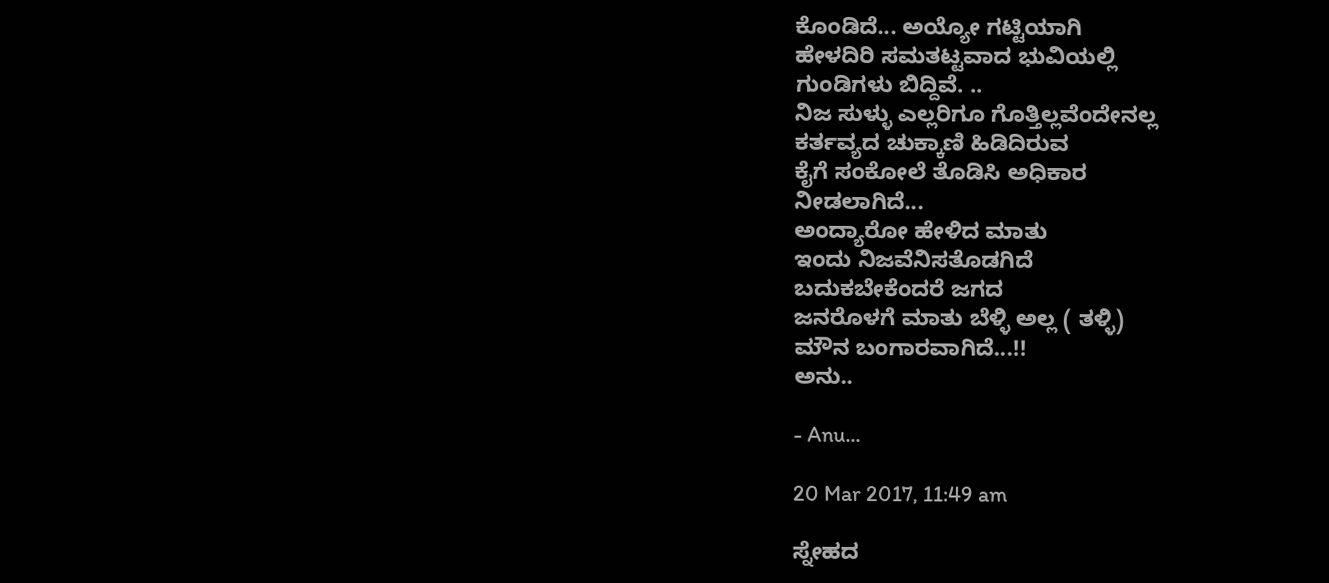ಕೊಂಡಿದೆ... ಅಯ್ಯೋ ಗಟ್ಟಿಯಾಗಿ
ಹೇಳದಿರಿ ಸಮತಟ್ಟವಾದ ಭುವಿಯಲ್ಲಿ
ಗುಂಡಿಗಳು ಬಿದ್ದಿವೆ. ..
ನಿಜ ಸುಳ್ಳು ಎಲ್ಲರಿಗೂ ಗೊತ್ತಿಲ್ಲವೆಂದೇನಲ್ಲ
ಕರ್ತವ್ಯದ ಚುಕ್ಕಾಣಿ ಹಿಡಿದಿರುವ
ಕೈಗೆ ಸಂಕೋಲೆ ತೊಡಿಸಿ ಅಧಿಕಾರ
ನೀಡಲಾಗಿದೆ...
ಅಂದ್ಯಾರೋ ಹೇಳಿದ ಮಾತು
ಇಂದು ನಿಜವೆನಿಸತೊಡಗಿದೆ
ಬದುಕಬೇಕೆಂದರೆ ಜಗದ
ಜನರೊಳಗೆ ಮಾತು ಬೆಳ್ಳಿ ಅಲ್ಲ ( ತಳ್ಳಿ)
ಮೌನ ಬಂಗಾರವಾಗಿದೆ...!!
ಅನು..

- Anu...

20 Mar 2017, 11:49 am

ಸ್ನೇಹದ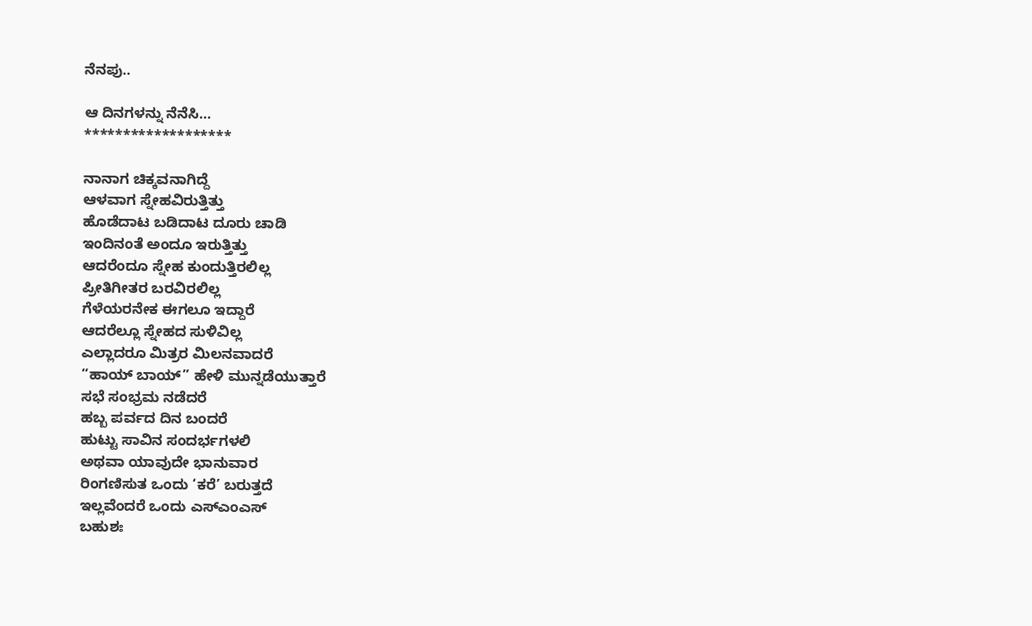ನೆನಪು..

ಆ ದಿನಗಳನ್ನು ನೆನೆಸಿ...
*******************

ನಾನಾಗ ಚಿಕ್ಕವನಾಗಿದ್ದೆ
ಆಳವಾಗ ಸ್ನೇಹವಿರುತ್ತಿತ್ತು
ಹೊಡೆದಾಟ ಬಡಿದಾಟ ದೂರು ಚಾಡಿ
ಇಂದಿನಂತೆ ಅಂದೂ ಇರುತ್ತಿತ್ತು
ಆದರೆಂದೂ ಸ್ನೇಹ ಕುಂದುತ್ತಿರಲಿಲ್ಲ
ಪ್ರೀತಿಗೀತರ ಬರವಿರಲಿಲ್ಲ
ಗೆಳೆಯರನೇಕ ಈಗಲೂ ಇದ್ದಾರೆ
ಆದರೆಲ್ಲೂ ಸ್ನೇಹದ ಸುಳಿವಿಲ್ಲ
ಎಲ್ಲಾದರೂ ಮಿತ್ರರ ಮಿಲನವಾದರೆ
“ಹಾಯ್ ಬಾಯ್” ಹೇಳಿ ಮುನ್ನಡೆಯುತ್ತಾರೆ
ಸಭೆ ಸಂಭ್ರಮ ನಡೆದರೆ
ಹಬ್ಬ ಪರ್ವದ ದಿನ ಬಂದರೆ
ಹುಟ್ಟು ಸಾವಿನ ಸಂದರ್ಭಗಳಲಿ
ಅಥವಾ ಯಾವುದೇ ಭಾನುವಾರ
ರಿಂಗಣಿಸುತ ಒಂದು ‘ಕರೆ’ ಬರುತ್ತದೆ
ಇಲ್ಲವೆಂದರೆ ಒಂದು ಎಸ್ಎಂಎಸ್
ಬಹುಶಃ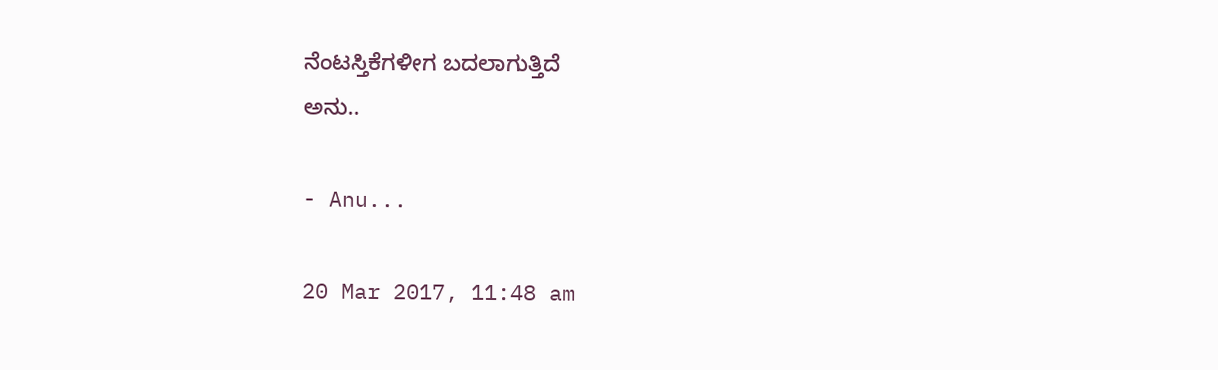ನೆಂಟಸ್ತಿಕೆಗಳೀಗ ಬದಲಾಗುತ್ತಿದೆ
ಅನು..

- Anu...

20 Mar 2017, 11:48 am